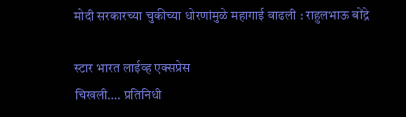मोदी सरकारच्या चुकीच्या धोरणांमुळे महागाई वाढली : राहुलभाऊ बोंद्रे

स्टार भारत लाईव्ह एक्सप्रेस
चिखली…. प्रतिनिधी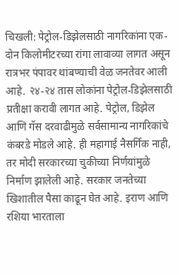चिखली: पेट्रोल-डिझेलसाठी नागरिकांना एक- दोन किलोमीटरच्या रांगा लावाव्या लागत असून रात्रभर पंपावर थांबण्याची वेळ जनतेवर आली आहे. २४-२४ तास लोकांना पेट्रोल-डिझेलसाठी प्रतीक्षा करावी लागत आहे. पेट्रोल, डिझेल आणि गॅस दरवाढीमुळे सर्वसामान्य नागरिकांचे कंबरडे मोडले आहे. ही महागाई नैसर्गिक नाही, तर मोदी सरकारच्या चुकीच्या निर्णयांमुळे निर्माण झालेली आहे. सरकार जनतेच्या खिशातील पैसा काढून घेत आहे. इराण आणि रशिया भारताला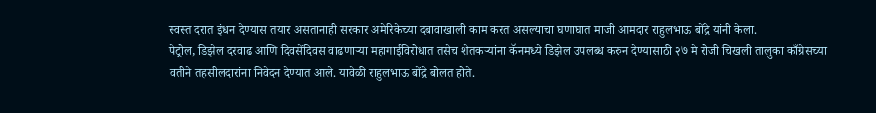स्वस्त दरात इंधन देण्यास तयार असतानाही सरकार अमेरिकेच्या दबावाखाली काम करत असल्याचा घणाघात माजी आमदार राहुलभाऊ बोंद्रे यांनी केला.
पेट्रोल, डिझेल दरवाढ आणि दिवसेंदिवस वाढणाऱ्या महागाईविरोधात तसेच शेतकऱ्यांना कॅनमध्ये डिझेल उपलब्ध करुन देण्यासाठी २७ मे रोजी चिखली तालुका काँग्रेसच्या वतीने तहसीलदारांना निवेदन देण्यात आले. यावेळी राहुलभाऊ बोंद्रे बोलत होते.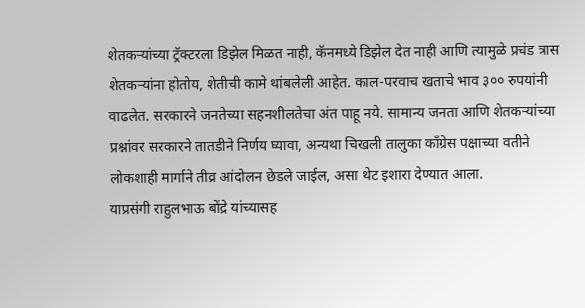शेतकऱ्यांच्या ट्रॅक्टरला डिझेल मिळत नाही, कॅनमध्ये डिझेल देत नाही आणि त्यामुळे प्रचंड त्रास शेतकऱ्यांना होतोय, शेतीची कामे थांबलेली आहेत. काल-परवाच खताचे भाव ३०० रुपयांनी वाढलेत. सरकारने जनतेच्या सहनशीलतेचा अंत पाहू नये. सामान्य जनता आणि शेतकऱ्यांच्या प्रश्नांवर सरकारने तातडीने निर्णय घ्यावा, अन्यथा चिखली तालुका काँग्रेस पक्षाच्या वतीने लोकशाही मार्गाने तीव्र आंदोलन छेडले जाईल, असा थेट इशारा देण्यात आला.
याप्रसंगी राहुलभाऊ बोंद्रे यांच्यासह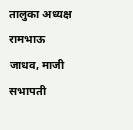तालुका अध्यक्ष रामभाऊ जाधव, माजी सभापती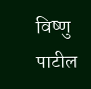विष्णु पाटील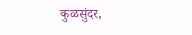कुळसुंदर,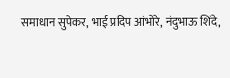समाधान सुपेकर, भाई प्रदिप आंभोरे, नंदुभाऊ शिंदे,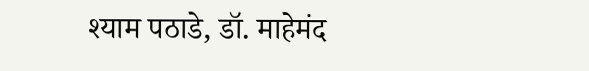श्याम पठाडे, डॉ. माहेमंद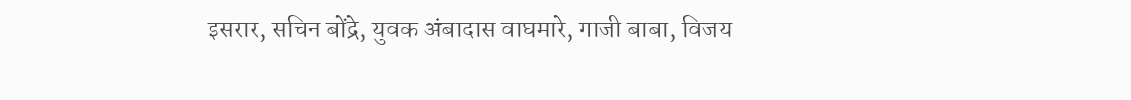इसरार, सचिन बोंद्रे, युवक अंबादास वाघमारे, गाजी बाबा, विजय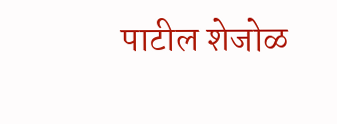पाटील शेजोळ